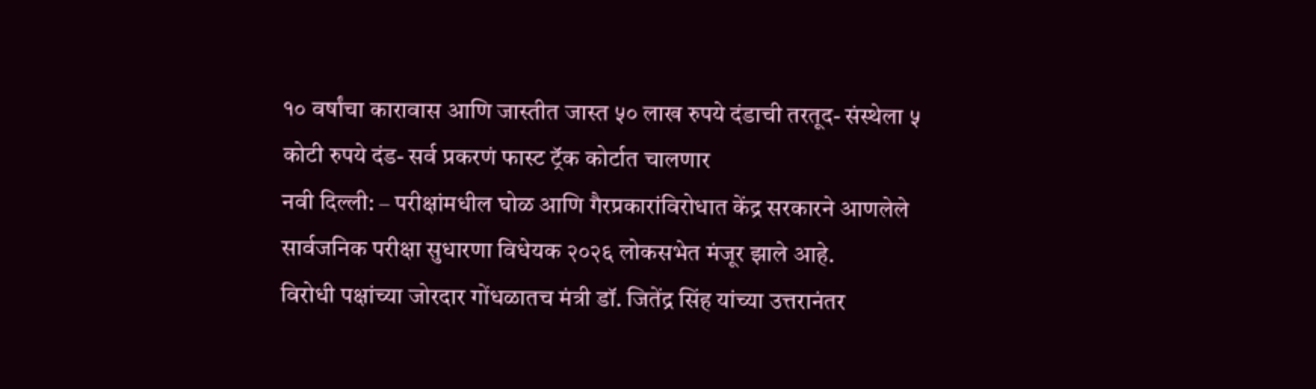१० वर्षांचा कारावास आणि जास्तीत जास्त ५० लाख रुपये दंडाची तरतूद- संस्थेला ५ कोटी रुपये दंड- सर्व प्रकरणं फास्ट ट्रॅक कोर्टात चालणार
नवी दिल्ली: – परीक्षांमधील घोळ आणि गैरप्रकारांविरोधात केंद्र सरकारने आणलेले सार्वजनिक परीक्षा सुधारणा विधेयक २०२६ लोकसभेत मंजूर झाले आहे.
विरोधी पक्षांच्या जोरदार गोंधळातच मंत्री डॉ. जितेंद्र सिंह यांच्या उत्तरानंतर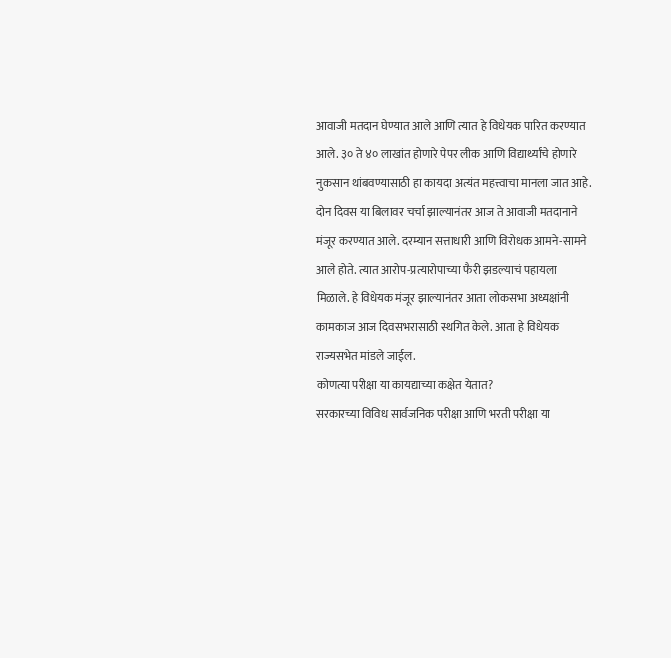आवाजी मतदान घेण्यात आले आणि त्यात हे विधेयक पारित करण्यात आले. ३० ते ४० लाखांत होणारे पेपर लीक आणि विद्यार्थ्यांचे होणारे नुकसान थांबवण्यासाठी हा कायदा अत्यंत महत्त्वाचा मानला जात आहे. दोन दिवस या बिलावर चर्चा झाल्यानंतर आज ते आवाजी मतदानाने मंजूर करण्यात आले. दरम्यान सत्ताधारी आणि विरोधक आमने-सामने आले होते. त्यात आरोप-प्रत्यारोपाच्या फैरी झडल्याचं पहायला मिळाले. हे विधेयक मंजूर झाल्यानंतर आता लोकसभा अध्यक्षांनी कामकाज आज दिवसभरासाठी स्थगित केले. आता हे विधेयक राज्यसभेत मांडले जाईल.
कोणत्या परीक्षा या कायद्याच्या कक्षेत येतात?
सरकारच्या विविध सार्वजनिक परीक्षा आणि भरती परीक्षा या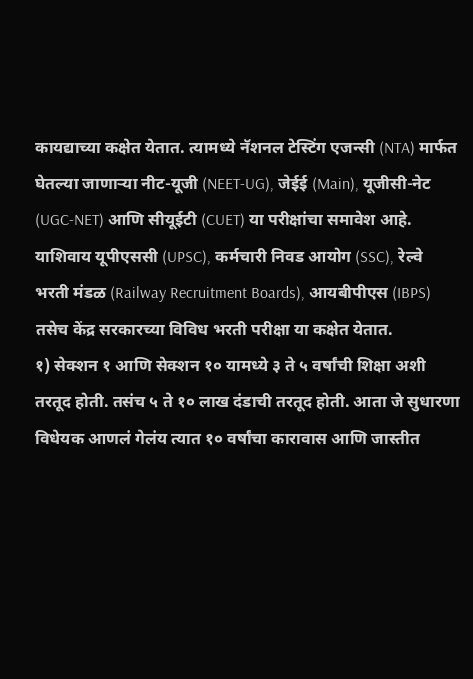कायद्याच्या कक्षेत येतात. त्यामध्ये नॅशनल टेस्टिंग एजन्सी (NTA) मार्फत घेतल्या जाणाऱ्या नीट-यूजी (NEET-UG), जेईई (Main), यूजीसी-नेट (UGC-NET) आणि सीयूईटी (CUET) या परीक्षांचा समावेश आहे. याशिवाय यूपीएससी (UPSC), कर्मचारी निवड आयोग (SSC), रेल्वे भरती मंडळ (Railway Recruitment Boards), आयबीपीएस (IBPS) तसेच केंद्र सरकारच्या विविध भरती परीक्षा या कक्षेत येतात.
१) सेक्शन १ आणि सेक्शन १० यामध्ये ३ ते ५ वर्षांची शिक्षा अशी तरतूद होती. तसंच ५ ते १० लाख दंडाची तरतूद होती. आता जे सुधारणा विधेयक आणलं गेलंय त्यात १० वर्षांचा कारावास आणि जास्तीत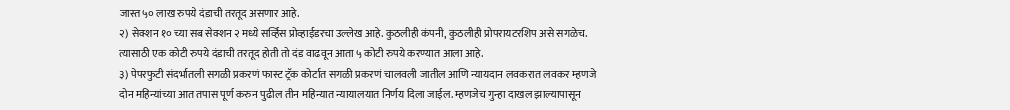जास्त ५० लाख रुपये दंडाची तरतूद असणार आहे.
२) सेक्शन १० च्या सब सेक्शन २ मध्ये सर्व्हिस प्रोव्हाईडरचा उल्लेख आहे. कुठलीही कंपनी, कुठलीही प्रोपरायटरशिप असे सगळेच. त्यासाठी एक कोटी रुपये दंडाची तरतूद होती तो दंड वाढवून आता ५ कोटी रुपये करण्यात आला आहे.
३) पेपरफुटी संदर्भातली सगळी प्रकरणं फास्ट ट्रॅक कोर्टात सगळी प्रकरणं चालवली जातील आणि न्यायदान लवकरात लवकर म्हणजे दोन महिन्यांच्या आत तपास पूर्ण करुन पुढील तीन महिन्यात न्यायालयात निर्णय दिला जाईल. म्हणजेच गुन्हा दाखल झाल्यापासून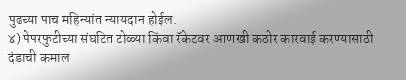पुढच्या पाच महिन्यांत न्यायदान होईल.
४) पेपरफुटीच्या संघटित टोळ्या किंवा रॅकेटवर आणखी कठोर कारवाई करण्यासाठी दंडाची कमाल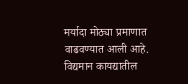मर्यादा मोठ्या प्रमाणात वाढवण्यात आली आहे. विद्यमान कायद्यातील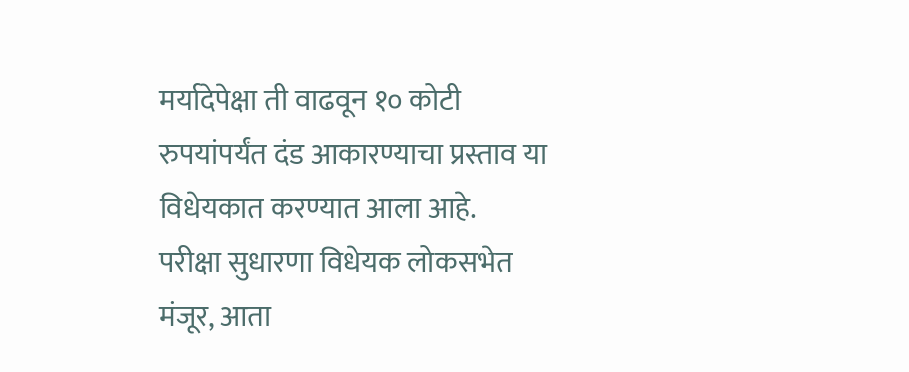मर्यादेपेक्षा ती वाढवून १० कोटी रुपयांपर्यंत दंड आकारण्याचा प्रस्ताव या विधेयकात करण्यात आला आहे.
परीक्षा सुधारणा विधेयक लोकसभेत मंजूर, आता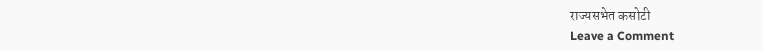राज्यसभेत कसोटी
Leave a Comment